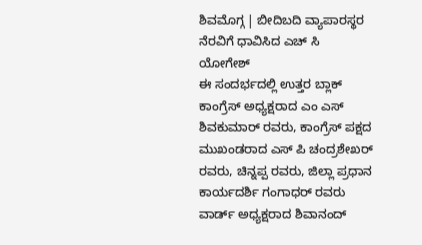ಶಿವಮೊಗ್ಗ | ಬೀದಿಬದಿ ವ್ಯಾಪಾರಸ್ಥರ ನೆರವಿಗೆ ಧಾವಿಸಿದ ಎಚ್ ಸಿ ಯೋಗೇಶ್
ಈ ಸಂದರ್ಭದಲ್ಲಿ ಉತ್ತರ ಬ್ಲಾಕ್ ಕಾಂಗ್ರೆಸ್ ಅಧ್ಯಕ್ಷರಾದ ಎಂ ಎಸ್ ಶಿವಕುಮಾರ್ ರವರು, ಕಾಂಗ್ರೆಸ್ ಪಕ್ಷದ ಮುಖಂಡರಾದ ಎಸ್ ಪಿ ಚಂದ್ರಶೇಖರ್ ರವರು, ಚಿನ್ನಪ್ಪ ರವರು, ಜಿಲ್ಲಾ ಪ್ರಧಾನ ಕಾರ್ಯದರ್ಶಿ ಗಂಗಾಧರ್ ರವರು ವಾರ್ಡ್ ಅಧ್ಯಕ್ಷರಾದ ಶಿವಾನಂದ್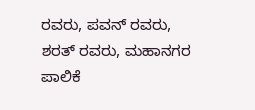ರವರು, ಪವನ್ ರವರು, ಶರತ್ ರವರು, ಮಹಾನಗರ ಪಾಲಿಕೆ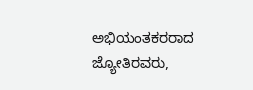ಅಭಿಯಂತಕರರಾದ ಜ್ಯೋತಿರವರು,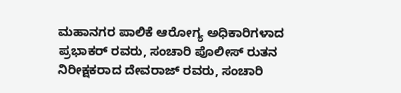ಮಹಾನಗರ ಪಾಲಿಕೆ ಆರೋಗ್ಯ ಅಧಿಕಾರಿಗಳಾದ ಪ್ರಭಾಕರ್ ರವರು, ಸಂಚಾರಿ ಪೊಲೀಸ್ ರುತನ ನಿರೀಕ್ಷಕರಾದ ದೇವರಾಜ್ ರವರು, ಸಂಚಾರಿ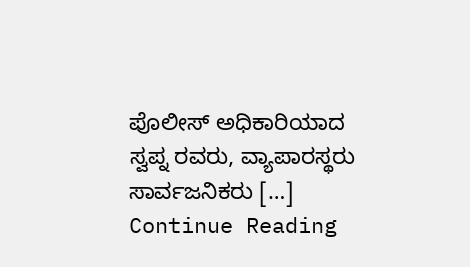ಪೊಲೀಸ್ ಅಧಿಕಾರಿಯಾದ ಸ್ವಪ್ನ ರವರು, ವ್ಯಾಪಾರಸ್ಥರು ಸಾರ್ವಜನಿಕರು […]
Continue Reading